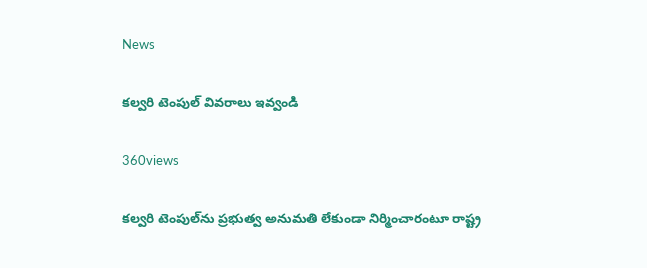News

కల్వరి టెంపుల్‌ వివరాలు ఇవ్వండి

360views

కల్వరి టెంపుల్‌ను ప్రభుత్వ అనుమతి లేకుండా నిర్మించారంటూ రాష్ట్ర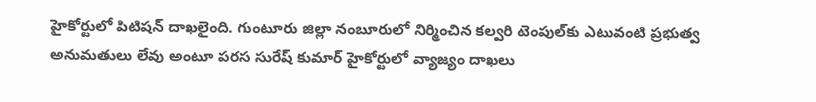హైకోర్టులో పిటిషన్ దాఖలైంది. గుంటూరు జిల్లా నంబూరులో నిర్మించిన కల్వరి టెంపుల్‌కు ఎటువంటి ప్రభుత్వ అనుమతులు లేవు అంటూ పరస సురేష్ కుమార్ హైకోర్టులో వ్యాజ్యం దాఖలు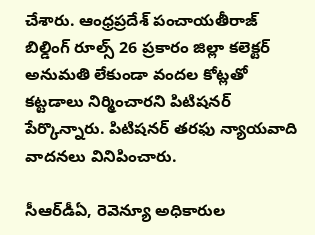చేశారు. ఆంధ్రప్రదేశ్ పంచాయతీరాజ్ బిల్డింగ్ రూల్స్ 26 ప్రకారం జిల్లా కలెక్టర్ అనుమతి లేకుండా వందల కోట్లతో కట్టడాలు నిర్మించారని పిటిషనర్ పేర్కొన్నారు. పిటిషనర్ తరఫు న్యాయవాది వాదనలు వినిపించారు.

సీఆర్‌డీఏ, రెవెన్యూ అధికారుల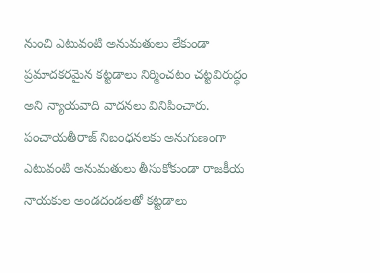నుంచి ఎటువంటి అనుమతులు లేకుండా ప్రమాదకరమైన కట్టడాలు నిర్మించటం చట్టవిరుద్ధం అని న్యాయవాది వాదనలు వినిపించారు. పంచాయతీరాజ్ నిబంధనలకు అనుగుణంగా ఎటువంటి అనుమతులు తీసుకోకుండా రాజకీయ నాయకుల అండదండలతో కట్టడాలు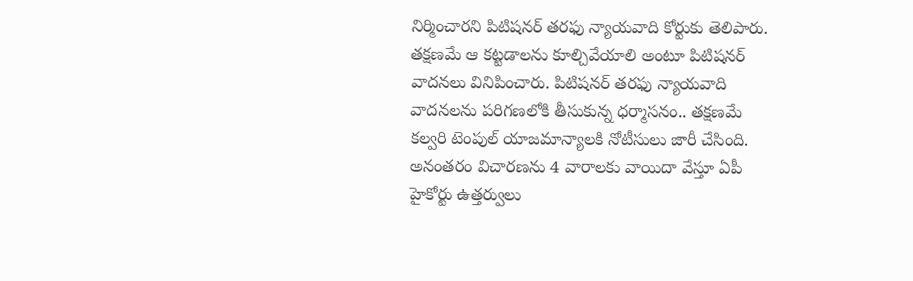నిర్మించారని పిటిషనర్ తరఫు న్యాయవాది కోర్టుకు తెలిపారు. తక్షణమే ఆ కట్టడాలను కూల్చివేయాలి అంటూ పిటిషనర్ వాదనలు వినిపించారు. పిటిషనర్ తరఫు న్యాయవాది వాదనలను పరిగణలోకి తీసుకున్న ధర్మాసనం.. తక్షణమే కల్వరి టెంపుల్ యాజమాన్యాలకి నోటీసులు జారీ చేసింది. అనంతరం విచారణను 4 వారాలకు వాయిదా వేస్తూ ఏపీ హైకోర్టు ఉత్తర్వులు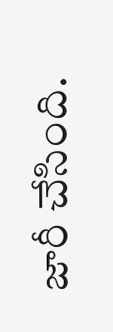జారీ చేసింది.